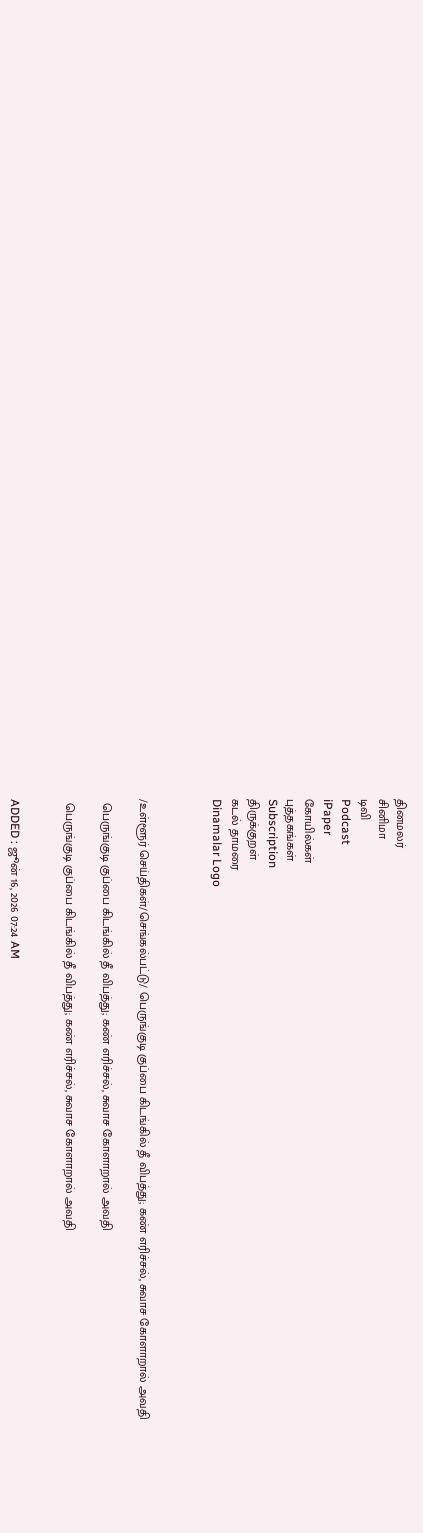தினமலர்
சினிமா
டிவி
Podcast
iPaper
கோயில்கள்
புத்தகங்கள்
Subscription
திருக்குறள்
கடல் தாமரை
Dinamalar Logo



/உள்ளூர் செய்திகள்/செங்கல்பட்டு/ பெருங்குடி குப்பை கிடங்கில் தீ விபத்து; கண் எரிச்சல், சுவாச கோளாறால் அவதி

 பெருங்குடி குப்பை கிடங்கில் தீ விபத்து; கண் எரிச்சல், சுவாச கோளாறால் அவதி

 பெருங்குடி குப்பை கிடங்கில் தீ விபத்து; கண் எரிச்சல், சுவாச கோளாறால் அவதி


ADDED : ஜூன் 16, 2026 07:24 AM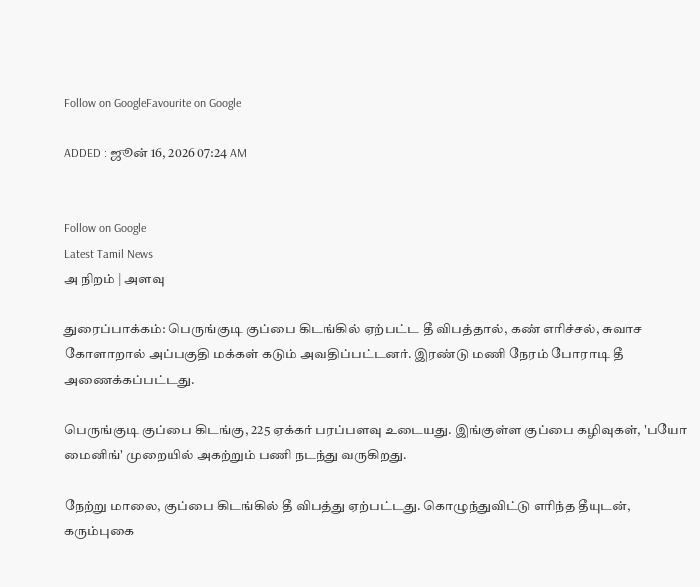Follow on GoogleFavourite on Google

ADDED : ஜூன் 16, 2026 07:24 AM


Follow on Google
Latest Tamil News
அ நிறம் | அளவு

துரைப்பாக்கம்: பெருங்குடி குப்பை கிடங்கில் ஏற்பட்ட தீ விபத்தால், கண் எரிச்சல், சுவாச கோளாறால் அப்பகுதி மக்கள் கடும் அவதிப்பட்டனர். இரண்டு மணி நேரம் போராடி தீ அணைக்கப்பட்டது.

பெருங்குடி குப்பை கிடங்கு, 225 ஏக்கர் பரப்பளவு உடையது. இங்குள்ள குப்பை கழிவுகள், 'பயோ மைனிங்' முறையில் அகற்றும் பணி நடந்து வருகிறது.

நேற்று மாலை, குப்பை கிடங்கில் தீ விபத்து ஏற்பட்டது. கொழுந்துவிட்டு எரிந்த தீயுடன், கரும்புகை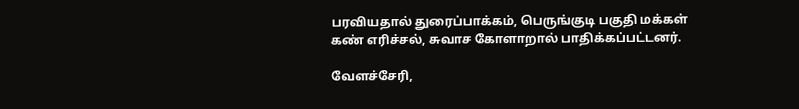பரவியதால் துரைப்பாக்கம், பெருங்குடி பகுதி மக்கள் கண் எரிச்சல், சுவாச கோளாறால் பாதிக்கப்பட்டனர்.

வேளச்சேரி,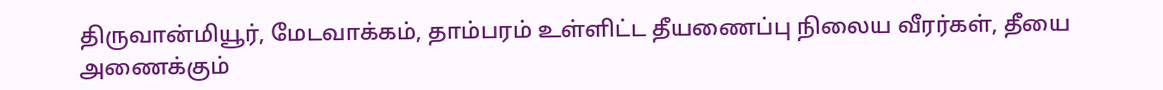திருவான்மியூர், மேடவாக்கம், தாம்பரம் உள்ளிட்ட தீயணைப்பு நிலைய வீரர்கள், தீயை அணைக்கும்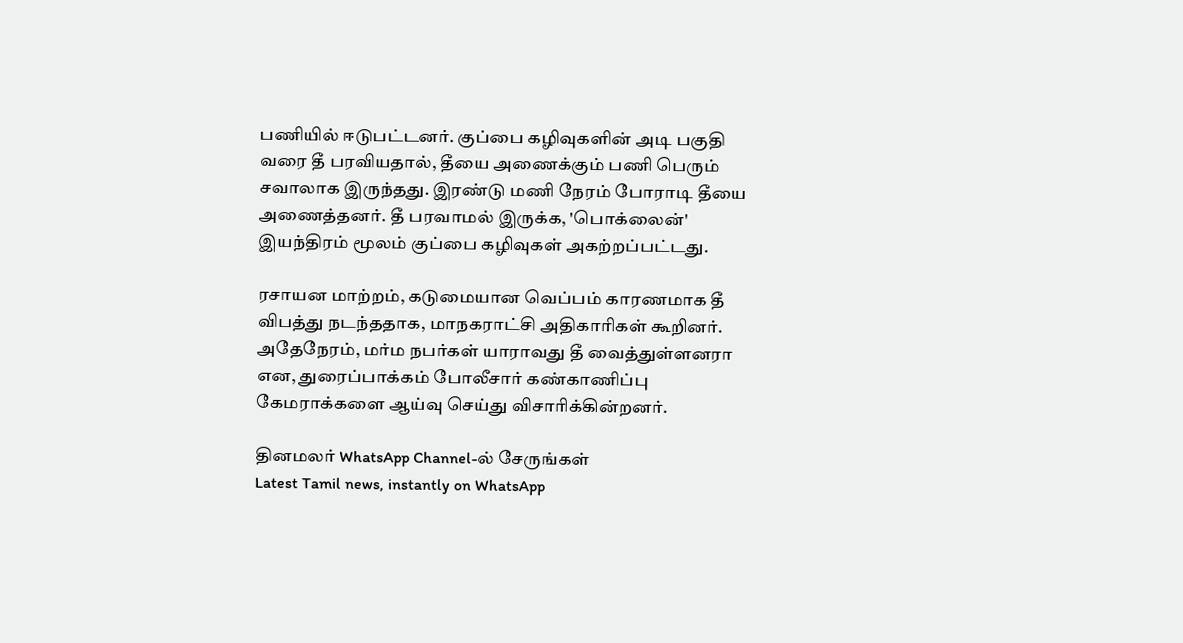பணியில் ஈடுபட்டனர். குப்பை கழிவுகளின் அடி பகுதி வரை தீ பரவியதால், தீயை அணைக்கும் பணி பெரும் சவாலாக இருந்தது. இரண்டு மணி நேரம் போராடி தீயை அணைத்தனர். தீ பரவாமல் இருக்க, 'பொக்லைன்' இயந்திரம் மூலம் குப்பை கழிவுகள் அகற்றப்பட்டது.

ரசாயன மாற்றம், கடுமையான வெப்பம் காரணமாக தீ விபத்து நடந்ததாக, மாநகராட்சி அதிகாரிகள் கூறினர். அதேநேரம், மர்ம நபர்கள் யாராவது தீ வைத்துள்ளனரா என, துரைப்பாக்கம் போலீசார் கண்காணிப்பு கேமராக்களை ஆய்வு செய்து விசாரிக்கின்றனர்.

தினமலர் WhatsApp Channel-ல் சேருங்கள்
Latest Tamil news, instantly on WhatsApp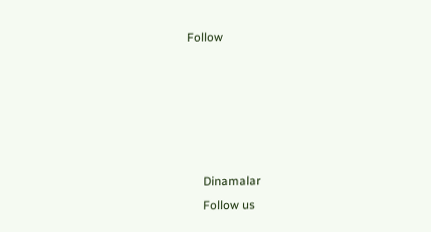Follow





      Dinamalar
      Follow us